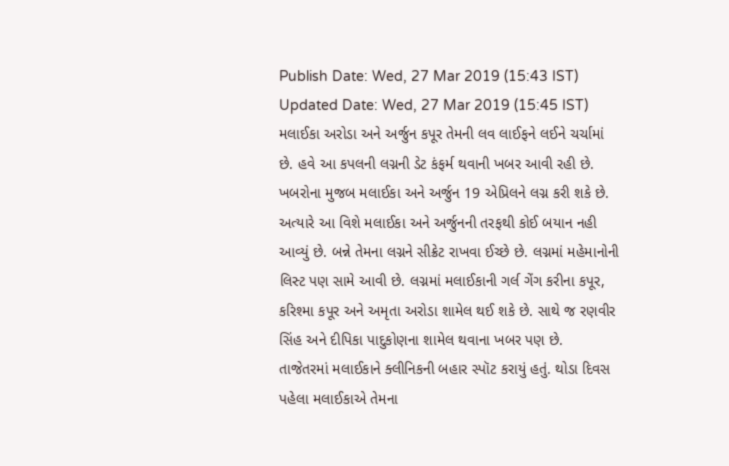Publish Date: Wed, 27 Mar 2019 (15:43 IST)
Updated Date: Wed, 27 Mar 2019 (15:45 IST)
મલાઈકા અરોડા અને અર્જુન કપૂર તેમની લવ લાઈફને લઈને ચર્ચામાં છે. હવે આ કપલની લગ્નની ડેટ કંફર્મ થવાની ખબર આવી રહી છે. ખબરોના મુજબ મલાઈકા અને અર્જુન 19 એપ્રિલને લગ્ન કરી શકે છે.
અત્યારે આ વિશે મલાઈકા અને અર્જુનની તરફથી કોઈ બયાન નહી આવ્યું છે. બન્ને તેમના લગ્નને સીક્રેટ રાખવા ઈચ્છે છે. લગ્નમાં મહેમાનોની લિસ્ટ પણ સામે આવી છે. લગ્નમાં મલાઈકાની ગર્લ ગેંગ કરીના કપૂર, કરિશ્મા કપૂર અને અમૃતા અરોડા શામેલ થઈ શકે છે. સાથે જ રણવીર સિંહ અને દીપિકા પાદુકોણના શામેલ થવાના ખબર પણ છે.
તાજેતરમાં મલાઈકાને ક્લીનિકની બહાર સ્પૉટ કરાયું હતું. થોડા દિવસ પહેલા મલાઈકાએ તેમના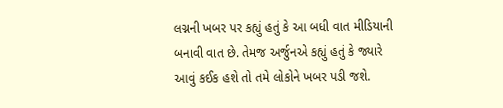લગ્નની ખબર પર કહ્યું હતું કે આ બધી વાત મીડિયાની બનાવી વાત છે. તેમજ અર્જુનએ કહ્યું હતું કે જ્યારે આવું કઈક હશે તો તમે લોકોને ખબર પડી જશે.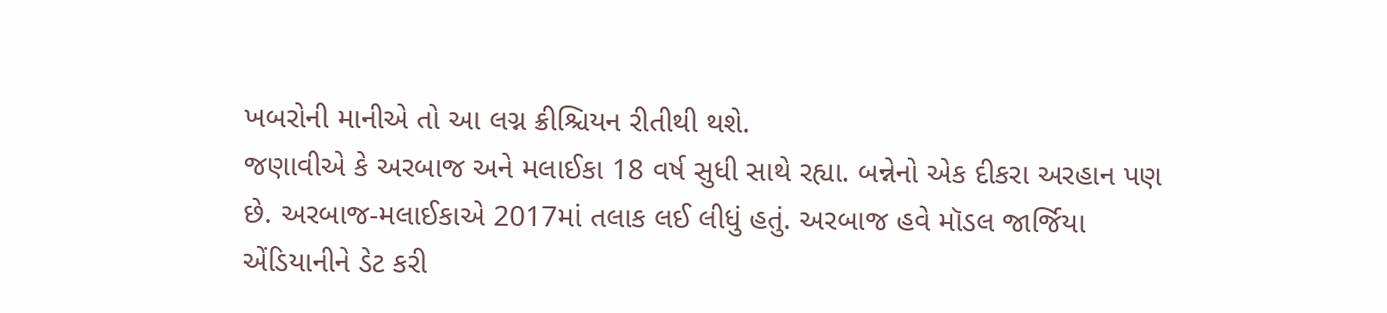ખબરોની માનીએ તો આ લગ્ન ક્રીશ્ચિયન રીતીથી થશે.
જણાવીએ કે અરબાજ અને મલાઈકા 18 વર્ષ સુધી સાથે રહ્યા. બન્નેનો એક દીકરા અરહાન પણ છે. અરબાજ-મલાઈકાએ 2017માં તલાક લઈ લીધું હતું. અરબાજ હવે મૉડલ જાર્જિયા એંડિયાનીને ડેટ કરી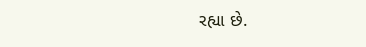રહ્યા છે.